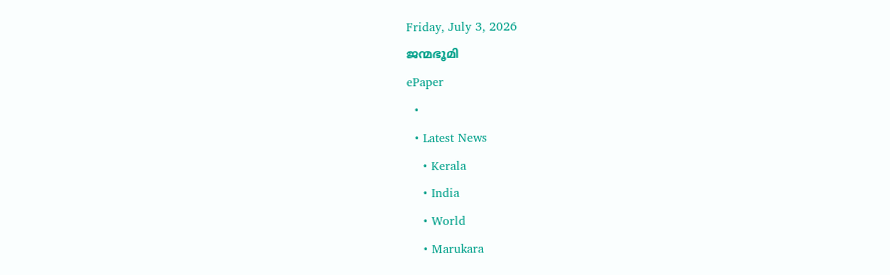Friday, July 3, 2026
ജന്മഭൂമി
ePaper
  •
  • Latest News
    • Kerala
    • India
    • World
    • Marukara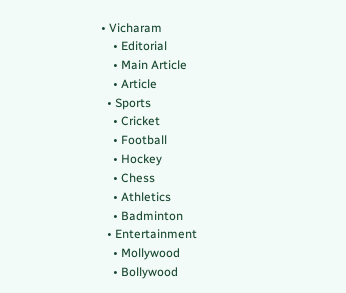• Vicharam
    • Editorial
    • Main Article
    • Article
  • Sports
    • Cricket
    • Football
    • Hockey
    • Chess
    • Athletics
    • Badminton
  • Entertainment
    • Mollywood
    • Bollywood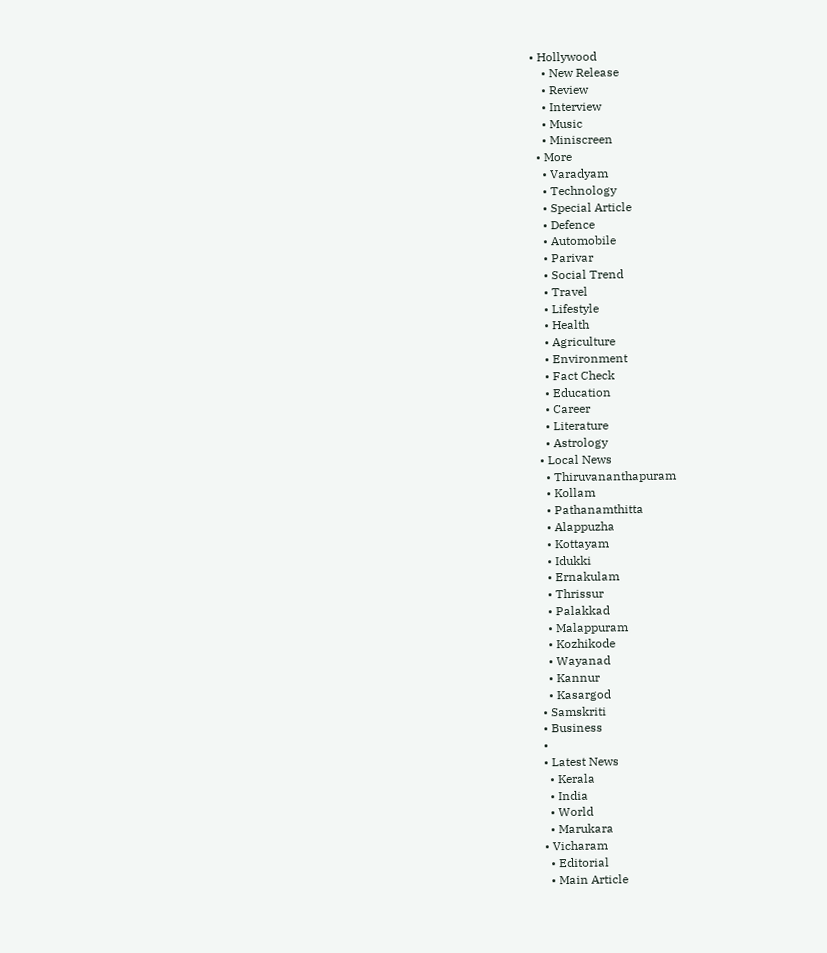• Hollywood
    • New Release
    • Review
    • Interview
    • Music
    • Miniscreen
  • More
    • Varadyam
    • Technology
    • Special Article
    • Defence
    • Automobile
    • Parivar
    • Social Trend
    • Travel
    • Lifestyle
    • Health
    • Agriculture
    • Environment
    • Fact Check
    • Education
    • Career
    • Literature
    • Astrology
  • Local News
    • Thiruvananthapuram
    • Kollam
    • Pathanamthitta
    • Alappuzha
    • Kottayam
    • Idukki
    • Ernakulam
    • Thrissur
    • Palakkad
    • Malappuram
    • Kozhikode
    • Wayanad
    • Kannur
    • Kasargod
  • Samskriti
  • Business
  •
  • Latest News
    • Kerala
    • India
    • World
    • Marukara
  • Vicharam
    • Editorial
    • Main Article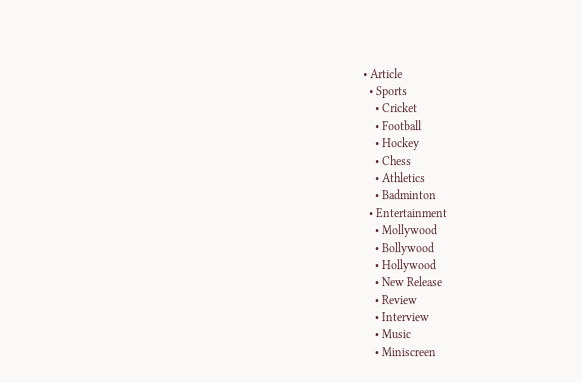• Article
  • Sports
    • Cricket
    • Football
    • Hockey
    • Chess
    • Athletics
    • Badminton
  • Entertainment
    • Mollywood
    • Bollywood
    • Hollywood
    • New Release
    • Review
    • Interview
    • Music
    • Miniscreen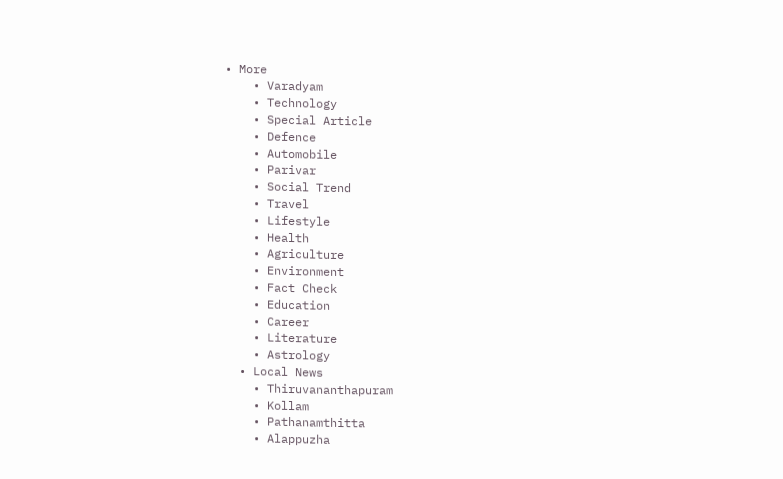• More
    • Varadyam
    • Technology
    • Special Article
    • Defence
    • Automobile
    • Parivar
    • Social Trend
    • Travel
    • Lifestyle
    • Health
    • Agriculture
    • Environment
    • Fact Check
    • Education
    • Career
    • Literature
    • Astrology
  • Local News
    • Thiruvananthapuram
    • Kollam
    • Pathanamthitta
    • Alappuzha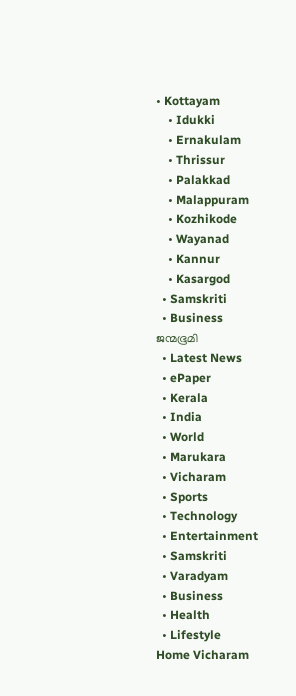• Kottayam
    • Idukki
    • Ernakulam
    • Thrissur
    • Palakkad
    • Malappuram
    • Kozhikode
    • Wayanad
    • Kannur
    • Kasargod
  • Samskriti
  • Business
ജന്മഭൂമി
  • Latest News
  • ePaper
  • Kerala
  • India
  • World
  • Marukara
  • Vicharam
  • Sports
  • Technology
  • Entertainment
  • Samskriti
  • Varadyam
  • Business
  • Health
  • Lifestyle
Home Vicharam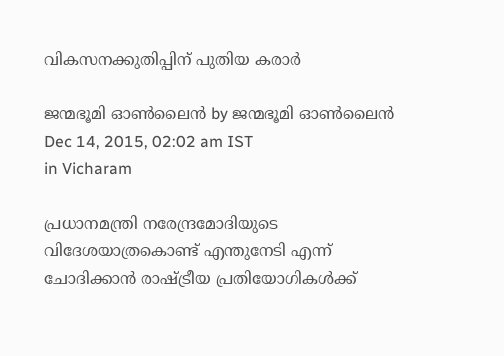വികസനക്കുതിപ്പിന് പുതിയ കരാര്‍

ജന്മഭൂമി ഓണ്‍ലൈന്‍ by ജന്മഭൂമി ഓണ്‍ലൈന്‍
Dec 14, 2015, 02:02 am IST
in Vicharam

പ്രധാനമന്ത്രി നരേന്ദ്രമോദിയുടെ വിദേശയാത്രകൊണ്ട് എന്തുനേടി എന്ന് ചോദിക്കാന്‍ രാഷ്‌ട്രീയ പ്രതിയോഗികള്‍ക്ക്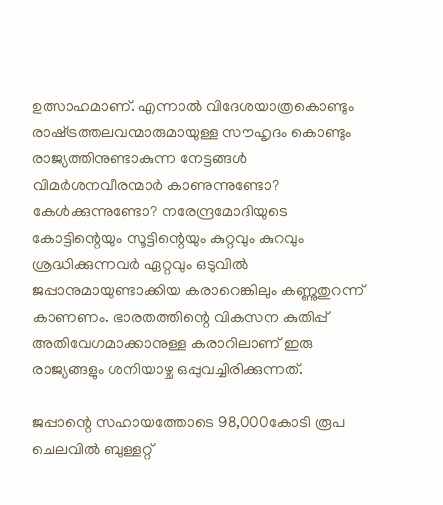ഉത്സാഹമാണ്. എന്നാല്‍ വിദേശയാത്രകൊണ്ടും രാഷ്‌ട്രത്തലവന്മാരുമായുള്ള സൗഹൃദം കൊണ്ടും രാജ്യത്തിനുണ്ടാകുന്ന നേട്ടങ്ങള്‍ വിമര്‍ശനവീരന്മാര്‍ കാണുന്നുണ്ടോ? കേള്‍ക്കുന്നുണ്ടോ? നരേന്ദ്രമോദിയുടെ കോട്ടിന്റെയും സൂട്ടിന്റെയും കുറ്റവും കുറവും ശ്രദ്ധിക്കുന്നവര്‍ ഏറ്റവും ഒടുവില്‍ ജപ്പാനുമായുണ്ടാക്കിയ കരാറെങ്കിലും കണ്ണുതുറന്ന് കാണണം. ഭാരതത്തിന്റെ വികസന കുതിപ്പ് അതിവേഗമാക്കാനുള്ള കരാറിലാണ് ഇരു രാജ്യങ്ങളും ശനിയാഴ്ച ഒപ്പുവച്ചിരിക്കുന്നത്.

ജപ്പാന്റെ സഹായത്തോടെ 98,000കോടി രൂപ ചെലവില്‍ ബുള്ളറ്റ്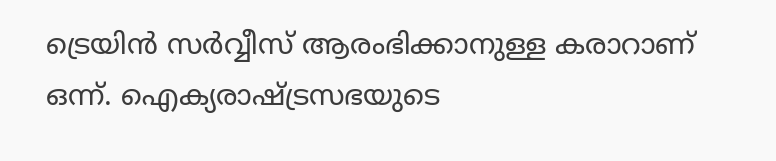ട്രെയിന്‍ സര്‍വ്വീസ് ആരംഭിക്കാനുള്ള കരാറാണ് ഒന്ന്. ഐക്യരാഷ്‌ട്രസഭയുടെ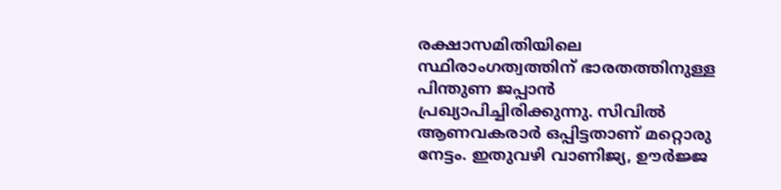രക്ഷാസമിതിയിലെ സ്ഥിരാംഗത്വത്തിന് ഭാരതത്തിനുള്ള പിന്തുണ ജപ്പാന്‍ പ്രഖ്യാപിച്ചിരിക്കുന്നു. സിവില്‍ ആണവകരാര്‍ ഒപ്പിട്ടതാണ് മറ്റൊരു നേട്ടം. ഇതുവഴി വാണിജ്യ, ഊര്‍ജ്ജ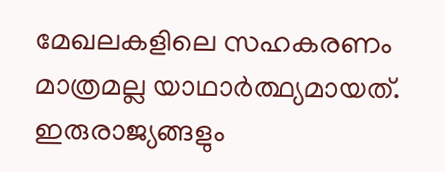മേഖലകളിലെ സഹകരണം മാത്രമല്ല യാഥാര്‍ത്ഥ്യമായത്. ഇരുരാജ്യങ്ങളും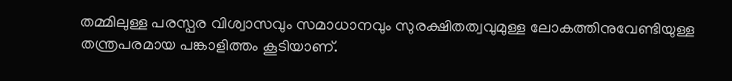തമ്മിലുള്ള പരസ്പര വിശ്വാസവും സമാധാനവും സുരക്ഷിതത്വവുമുള്ള ലോകത്തിനുവേണ്ടിയുള്ള തന്ത്രപരമായ പങ്കാളിത്തം കൂടിയാണ്.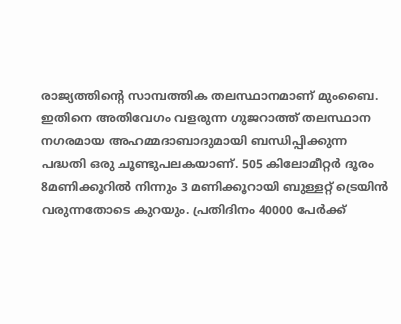രാജ്യത്തിന്റെ സാമ്പത്തിക തലസ്ഥാനമാണ് മുംബൈ. ഇതിനെ അതിവേഗം വളരുന്ന ഗുജറാത്ത് തലസ്ഥാന നഗരമായ അഹമ്മദാബാദുമായി ബന്ധിപ്പിക്കുന്ന പദ്ധതി ഒരു ചൂണ്ടുപലകയാണ്. 505 കിലോമീറ്റര്‍ ദൂരം 8മണിക്കൂറില്‍ നിന്നും 3 മണിക്കൂറായി ബുള്ളറ്റ് ട്രെയിന്‍ വരുന്നതോടെ കുറയും. പ്രതിദിനം 40000 പേര്‍ക്ക്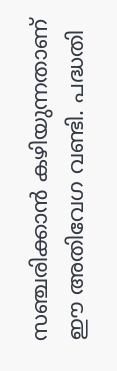സഞ്ചരിക്കാന്‍ കഴിയുന്നതാണ് ഈ അതിവേഗ വണ്ടി. പദ്ധതി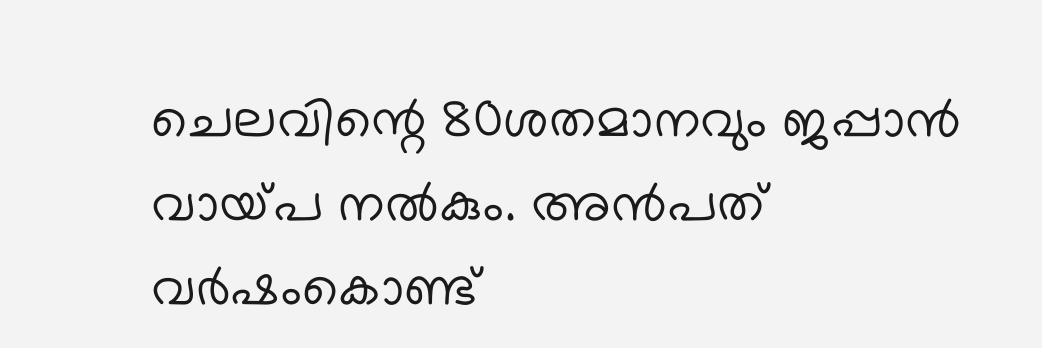ചെലവിന്റെ 80ശതമാനവും ജപ്പാന്‍ വായ്‌പ നല്‍കും. അന്‍പത് വര്‍ഷംകൊണ്ട്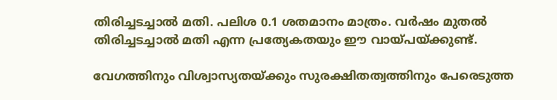തിരിച്ചടച്ചാല്‍ മതി. പലിശ 0.1 ശതമാനം മാത്രം. വര്‍ഷം മുതല്‍ തിരിച്ചടച്ചാല്‍ മതി എന്ന പ്രത്യേകതയും ഈ വായ്‌പയ്‌ക്കുണ്ട്.

വേഗത്തിനും വിശ്വാസ്യതയ്‌ക്കും സുരക്ഷിതത്വത്തിനും പേരെടുത്ത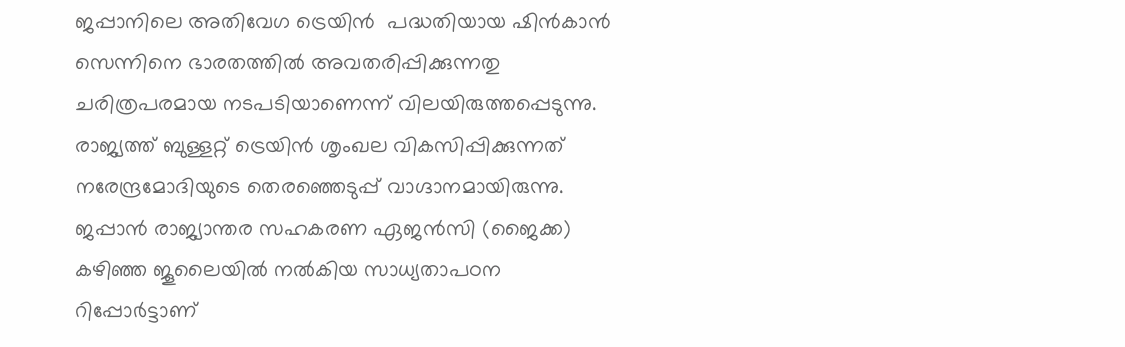ജപ്പാനിലെ അതിവേഗ ട്രെയിന്‍  പദ്ധതിയായ ഷിന്‍കാന്‍ സെന്നിനെ ഭാരതത്തില്‍ അവതരിപ്പിക്കുന്നതു ചരിത്രപരമായ നടപടിയാണെന്ന് വിലയിരുത്തപ്പെടുന്നു. രാജ്യത്ത് ബുള്ളറ്റ് ട്രെയിന്‍ ശൃംഖല വികസിപ്പിക്കുന്നത് നരേന്ദ്രമോദിയുടെ തെരഞ്ഞെടുപ്പ് വാഗ്ദാനമായിരുന്നു. ജപ്പാന്‍ രാജ്യാന്തര സഹകരണ ഏജന്‍സി (ജൈക്ക) കഴിഞ്ഞ ജൂലൈയില്‍ നല്‍കിയ സാധ്യതാപഠന റിപ്പോര്‍ട്ടാണ്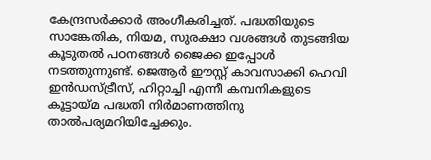കേന്ദ്രസര്‍ക്കാര്‍ അംഗീകരിച്ചത്. പദ്ധതിയുടെ സാങ്കേതിക, നിയമ, സുരക്ഷാ വശങ്ങള്‍ തുടങ്ങിയ കൂടുതല്‍ പഠനങ്ങള്‍ ജൈക്ക ഇപ്പോള്‍ നടത്തുന്നുണ്ട്. ജെആര്‍ ഈസ്റ്റ് കാവസാക്കി ഹെവി ഇന്‍ഡസ്ട്രീസ്, ഹിറ്റാച്ചി എന്നീ കമ്പനികളുടെ കൂട്ടായ്‌മ പദ്ധതി നിര്‍മാണത്തിനു താല്‍പര്യമറിയിച്ചേക്കും.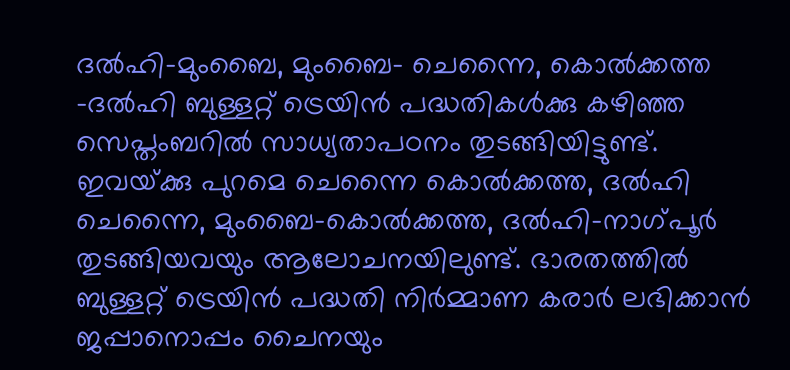ദല്‍ഹി-മുംബൈ, മുംബൈ- ചെന്നൈ, കൊല്‍ക്കത്ത -ദല്‍ഹി ബുള്ളറ്റ് ട്രെയിന്‍ പദ്ധതികള്‍ക്കു കഴിഞ്ഞ സെപ്തംബറില്‍ സാധ്യതാപഠനം തുടങ്ങിയിട്ടുണ്ട്. ഇവയ്‌ക്കു പുറമെ ചെന്നൈ കൊല്‍ക്കത്ത, ദല്‍ഹി ചെന്നൈ, മുംബൈ-കൊല്‍ക്കത്ത, ദല്‍ഹി-നാഗ്പൂര്‍ തുടങ്ങിയവയും ആലോചനയിലുണ്ട്. ഭാരതത്തില്‍ ബുള്ളറ്റ് ട്രെയിന്‍ പദ്ധതി നിര്‍മ്മാണ കരാര്‍ ലഭിക്കാന്‍ ജപ്പാനൊപ്പം ചൈനയും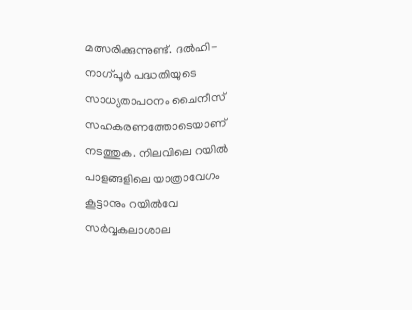മത്സരിക്കുന്നുണ്ട്. ദല്‍ഹി-നാഗ്പൂര്‍ പദ്ധതിയുടെ സാധ്യതാപഠനം ചൈനീസ് സഹകരണത്തോടെയാണ് നടത്തുക. നിലവിലെ റയില്‍ പാളങ്ങളിലെ യാത്രാവേഗം കൂട്ടാനും റയില്‍വേ സര്‍വ്വകലാശാല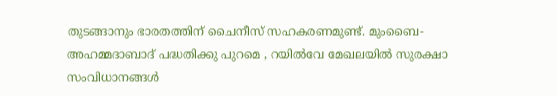തുടങ്ങാനും ഭാരതത്തിന് ചൈനീസ് സഹകരണമുണ്ട്. മുംബൈ- അഹമ്മദാബാദ് പദ്ധതിക്കു പുറമെ , റയില്‍വേ മേഖലയില്‍ സുരക്ഷാ സംവിധാനങ്ങള്‍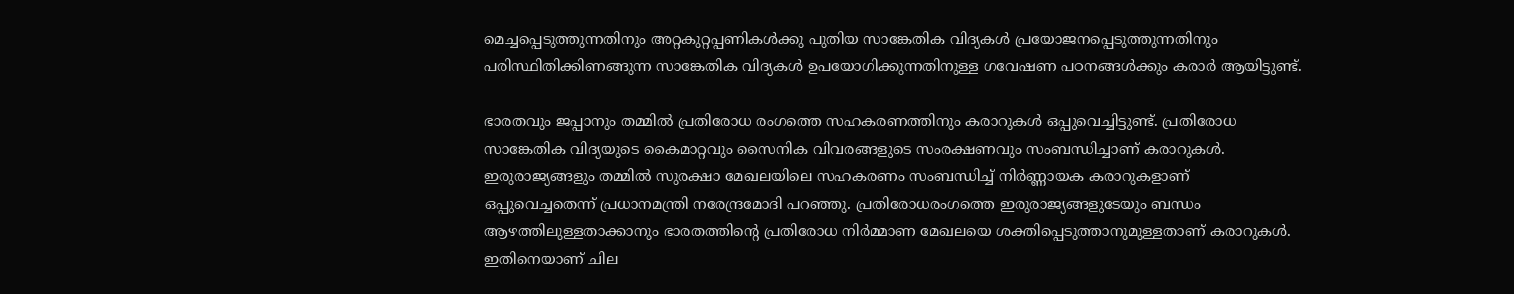മെച്ചപ്പെടുത്തുന്നതിനും അറ്റകുറ്റപ്പണികള്‍ക്കു പുതിയ സാങ്കേതിക വിദ്യകള്‍ പ്രയോജനപ്പെടുത്തുന്നതിനും പരിസ്ഥിതിക്കിണങ്ങുന്ന സാങ്കേതിക വിദ്യകള്‍ ഉപയോഗിക്കുന്നതിനുള്ള ഗവേഷണ പഠനങ്ങള്‍ക്കും കരാര്‍ ആയിട്ടുണ്ട്.

ഭാരതവും ജപ്പാനും തമ്മില്‍ പ്രതിരോധ രംഗത്തെ സഹകരണത്തിനും കരാറുകള്‍ ഒപ്പുവെച്ചിട്ടുണ്ട്. പ്രതിരോധ സാങ്കേതിക വിദ്യയുടെ കൈമാറ്റവും സൈനിക വിവരങ്ങളുടെ സംരക്ഷണവും സംബന്ധിച്ചാണ് കരാറുകള്‍. ഇരുരാജ്യങ്ങളും തമ്മില്‍ സുരക്ഷാ മേഖലയിലെ സഹകരണം സംബന്ധിച്ച് നിര്‍ണ്ണായക കരാറുകളാണ് ഒപ്പുവെച്ചതെന്ന് പ്രധാനമന്ത്രി നരേന്ദ്രമോദി പറഞ്ഞു. പ്രതിരോധരംഗത്തെ ഇരുരാജ്യങ്ങളുടേയും ബന്ധം ആഴത്തിലുള്ളതാക്കാനും ഭാരതത്തിന്റെ പ്രതിരോധ നിര്‍മ്മാണ മേഖലയെ ശക്തിപ്പെടുത്താനുമുള്ളതാണ് കരാറുകള്‍. ഇതിനെയാണ് ചില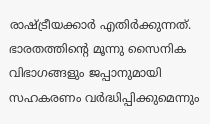രാഷ്‌ട്രീയക്കാര്‍ എതിര്‍ക്കുന്നത്. ഭാരതത്തിന്റെ മൂന്നു സൈനിക വിഭാഗങ്ങളും ജപ്പാനുമായി സഹകരണം വര്‍ദ്ധിപ്പിക്കുമെന്നും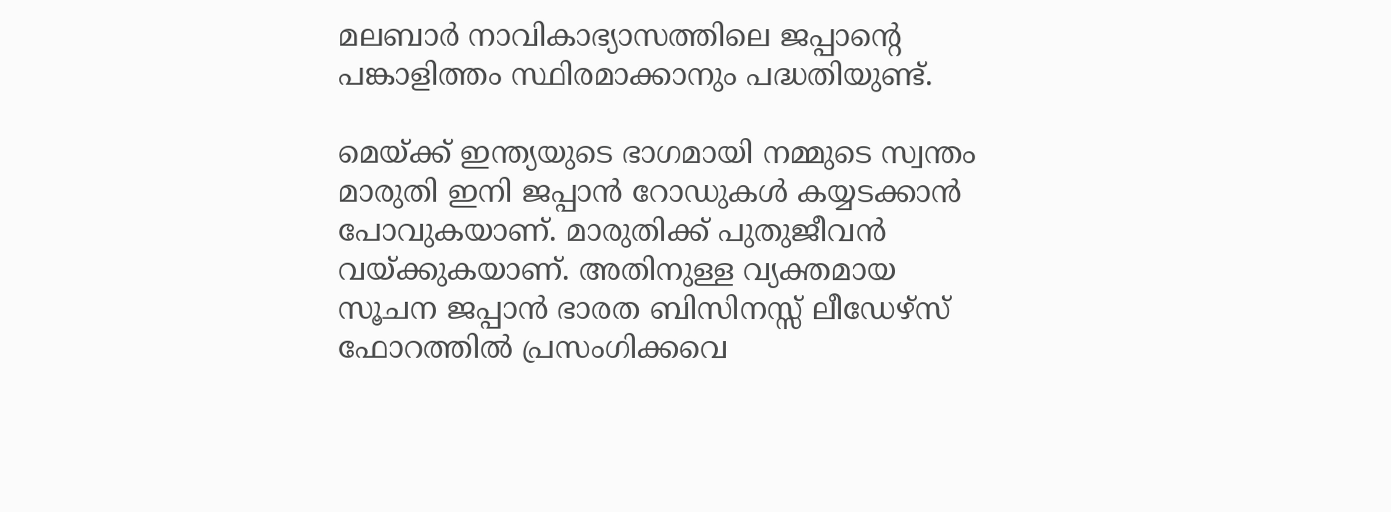മലബാര്‍ നാവികാഭ്യാസത്തിലെ ജപ്പാന്റെ പങ്കാളിത്തം സ്ഥിരമാക്കാനും പദ്ധതിയുണ്ട്.

മെയ്‌ക്ക് ഇന്ത്യയുടെ ഭാഗമായി നമ്മുടെ സ്വന്തം മാരുതി ഇനി ജപ്പാന്‍ റോഡുകള്‍ കയ്യടക്കാന്‍ പോവുകയാണ്. മാരുതിക്ക് പുതുജീവന്‍ വയ്‌ക്കുകയാണ്. അതിനുള്ള വ്യക്തമായ സൂചന ജപ്പാന്‍ ഭാരത ബിസിനസ്സ് ലീഡേഴ്‌സ് ഫോറത്തില്‍ പ്രസംഗിക്കവെ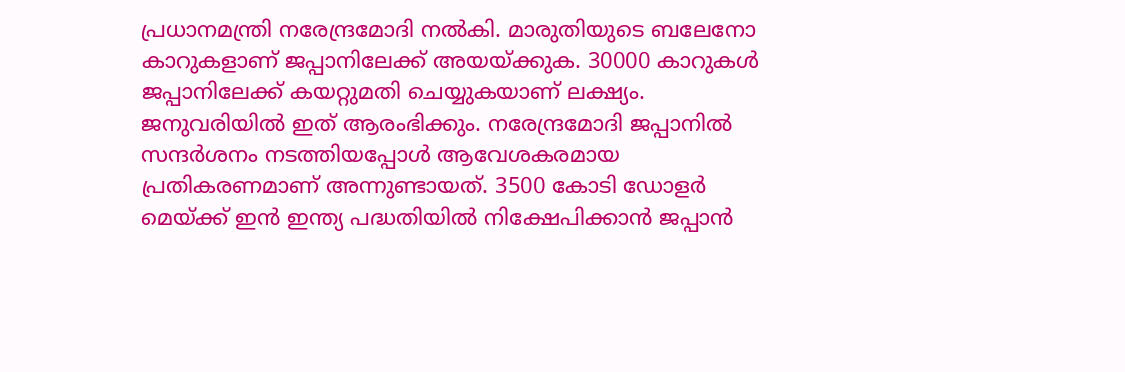പ്രധാനമന്ത്രി നരേന്ദ്രമോദി നല്‍കി. മാരുതിയുടെ ബലേനോ കാറുകളാണ് ജപ്പാനിലേക്ക് അയയ്‌ക്കുക. 30000 കാറുകള്‍  ജപ്പാനിലേക്ക് കയറ്റുമതി ചെയ്യുകയാണ് ലക്ഷ്യം. ജനുവരിയില്‍ ഇത് ആരംഭിക്കും. നരേന്ദ്രമോദി ജപ്പാനില്‍ സന്ദര്‍ശനം നടത്തിയപ്പോള്‍ ആവേശകരമായ പ്രതികരണമാണ് അന്നുണ്ടായത്. 3500 കോടി ഡോളര്‍ മെയ്‌ക്ക് ഇന്‍ ഇന്ത്യ പദ്ധതിയില്‍ നിക്ഷേപിക്കാന്‍ ജപ്പാന്‍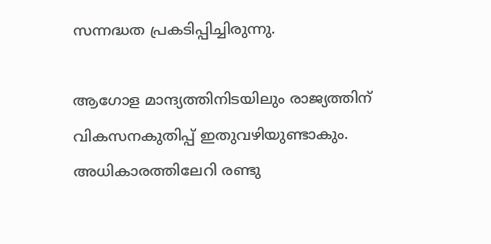സന്നദ്ധത പ്രകടിപ്പിച്ചിരുന്നു.

ആഗോള മാന്ദ്യത്തിനിടയിലും രാജ്യത്തിന് വികസനകുതിപ്പ് ഇതുവഴിയുണ്ടാകും. അധികാരത്തിലേറി രണ്ടു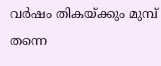വര്‍ഷം തികയ്‌ക്കും മുമ്പ് തന്നെ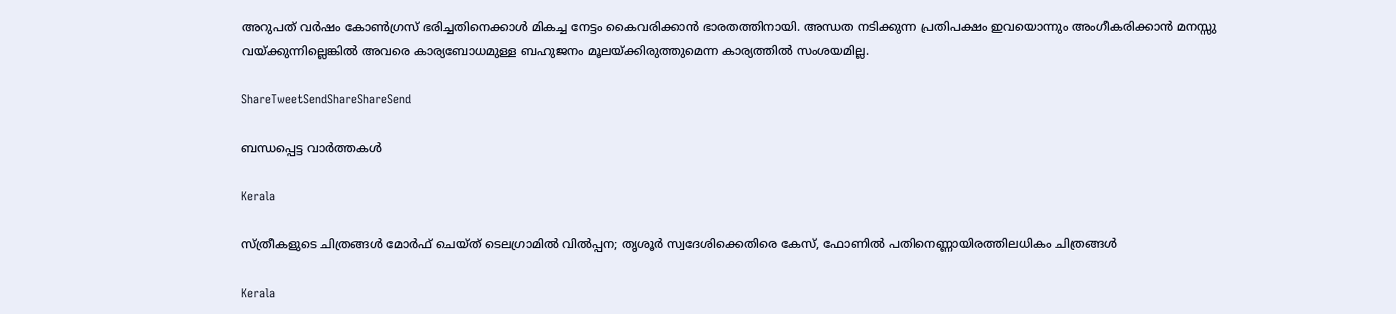അറുപത് വര്‍ഷം കോണ്‍ഗ്രസ് ഭരിച്ചതിനെക്കാള്‍ മികച്ച നേട്ടം കൈവരിക്കാന്‍ ഭാരതത്തിനായി. അന്ധത നടിക്കുന്ന പ്രതിപക്ഷം ഇവയൊന്നും അംഗീകരിക്കാന്‍ മനസ്സു വയ്‌ക്കുന്നില്ലെങ്കില്‍ അവരെ കാര്യബോധമുള്ള ബഹുജനം മൂലയ്‌ക്കിരുത്തുമെന്ന കാര്യത്തില്‍ സംശയമില്ല.

ShareTweetSendShareShareSend

ബന്ധപ്പെട്ട വാര്‍ത്തകള്‍

Kerala

സ്ത്രീകളുടെ ചിത്രങ്ങൾ മോർഫ്‌ ചെയ്ത്‌ ടെലഗ്രാമിൽ വിൽപ്പന; തൃശൂർ സ്വദേശിക്കെതിരെ കേസ്, ഫോണിൽ പതിനെണ്ണായിരത്തിലധികം ചിത്രങ്ങൾ

Kerala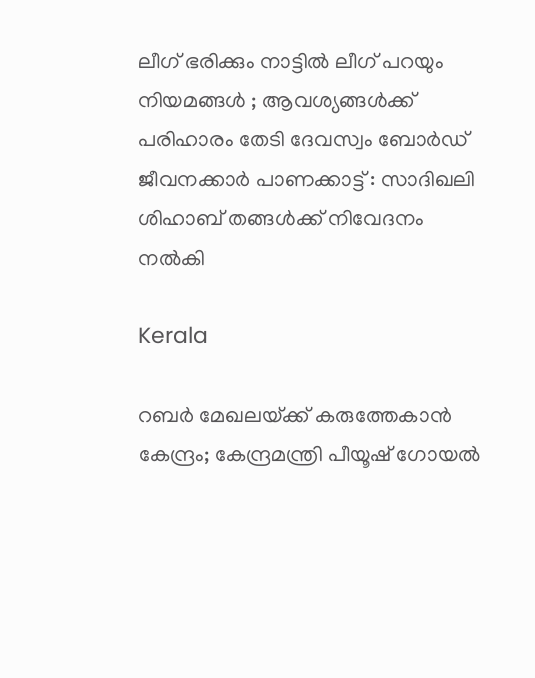ലീഗ് ഭരിക്കും നാട്ടിൽ ലീഗ് പറയും നിയമങ്ങൾ ; ആവശ്യങ്ങൾക്ക് പരിഹാരം തേടി ദേവസ്വം ബോർഡ് ജീവനക്കാർ പാണക്കാട്ട് : സാദിഖലി ശിഹാബ് തങ്ങൾക്ക് നിവേദനം നൽകി

Kerala

റബർ മേഖലയ്‌ക്ക് കരുത്തേകാൻ കേന്ദ്രം; കേന്ദ്രമന്ത്രി പീയൂഷ് ഗോയൽ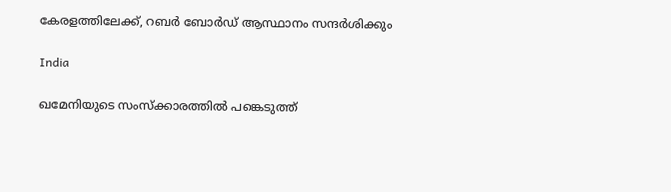കേരളത്തിലേക്ക്, റബർ ബോർഡ് ആസ്ഥാനം സന്ദർശിക്കും

India

ഖമേനിയുടെ സംസ്ക്കാരത്തിൽ പങ്കെടുത്ത്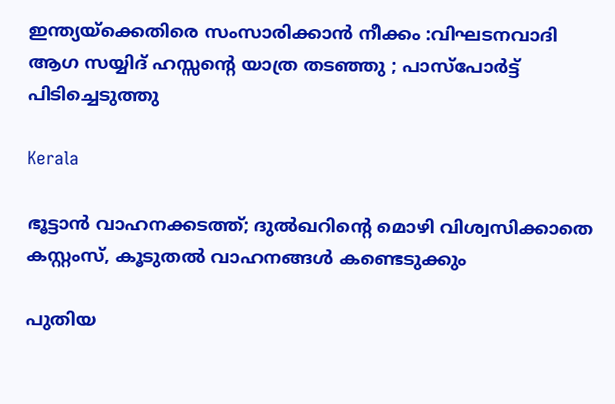ഇന്ത്യയ്‌ക്കെതിരെ സംസാരിക്കാൻ നീക്കം :വിഘടനവാദി ആഗ സയ്യിദ് ഹസ്സന്റെ യാത്ര തടഞ്ഞു ; പാസ്പോർട്ട് പിടിച്ചെടുത്തു

Kerala

ഭൂട്ടാൻ വാഹനക്കടത്ത്; ദുൽഖറിന്റെ മൊഴി വിശ്വസിക്കാതെ കസ്റ്റംസ്, കൂടുതൽ വാഹനങ്ങൾ കണ്ടെടുക്കും

പുതിയ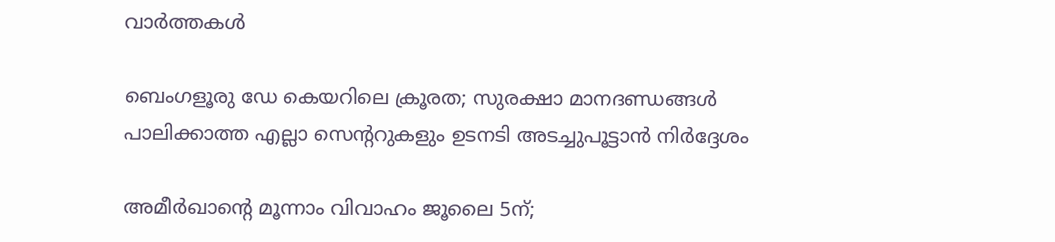വാര്‍ത്തകള്‍

ബെംഗളൂരു ഡേ കെയറിലെ ക്രൂരത; സുരക്ഷാ മാനദണ്ഡങ്ങൾ പാലിക്കാത്ത എല്ലാ സെന്ററുകളും ഉടനടി അടച്ചുപൂട്ടാൻ നിർദ്ദേശം

അമീര്‍ഖാന്റെ മൂന്നാം വിവാഹം ജൂലൈ 5ന്;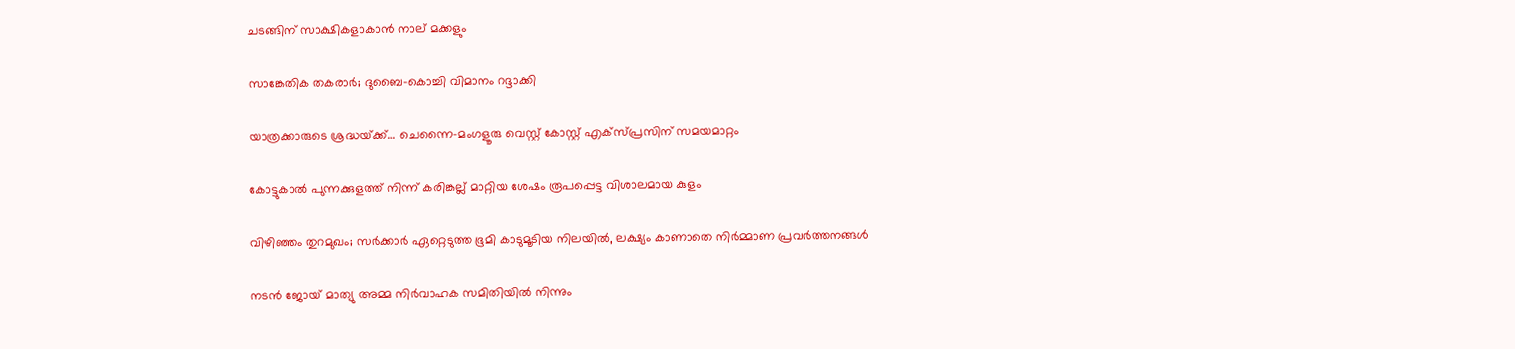ചടങ്ങിന് സാക്ഷികളാകാന്‍ നാല് മക്കളും

സാങ്കേതിക തകരാര്‍; ദുബൈ-കൊച്ചി വിമാനം റദ്ദാക്കി

യാത്രക്കാരുടെ ശ്രദ്ധയ്‌ക്ക്… ചെന്നൈ-മംഗളൂരു വെസ്റ്റ് കോസ്റ്റ് എക്‌സ്പ്രസിന് സമയമാറ്റം

കോട്ടുകാല്‍ പുന്നക്കുളത്ത് നിന്ന് കരിങ്കല്ല് മാറ്റിയ ശേഷം രൂപപ്പെട്ട വിശാലമായ കുളം

വിഴിഞ്ഞം തുറമുഖം; സര്‍ക്കാര്‍ ഏറ്റെടുത്ത ഭൂമി കാടുമൂടിയ നിലയില്‍, ലക്ഷ്യം കാണാതെ നിര്‍മ്മാണ പ്രവര്‍ത്തനങ്ങള്‍

നടൻ ജോയ് മാത്യു അമ്മ നിർവാഹക സമിതിയിൽ നിന്നും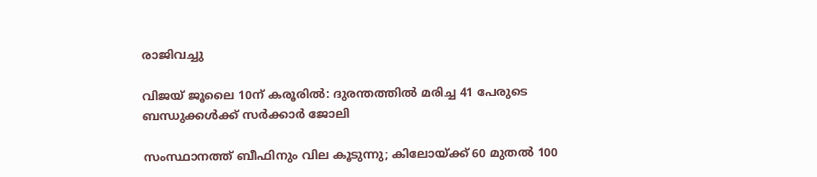രാജിവച്ചു

വിജയ് ജൂലൈ 10ന് കരൂരിൽ: ദുരന്തത്തിൽ മരിച്ച 41 പേരുടെ ബന്ധുക്കൾക്ക് സർക്കാർ ജോലി

സംസ്ഥാനത്ത് ബീഫിനും വില കൂടുന്നു; കിലോയ്‌ക്ക് 60 മുതൽ 100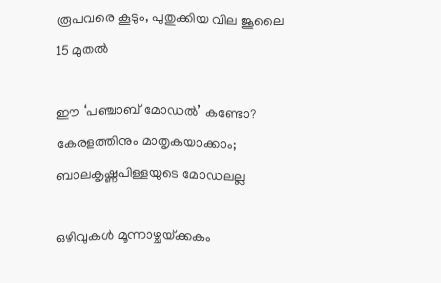രൂപവരെ കൂടും, പുതുക്കിയ വില ജൂലൈ 15 മുതൽ

ഈ ‘പഞ്ചാബ് മോഡൽ’ കണ്ടോ? കേരളത്തിനും മാതൃകയാക്കാം; ബാലകൃഷ്ണപിള്ളയുടെ മോഡലല്ല

ഒഴിവുകൾ മൂന്നാഴ്ചയ്‌ക്കകം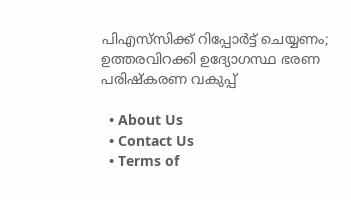പിഎസ്‌സിക്ക് റിപ്പോർട്ട് ചെയ്യണം; ഉത്തരവിറക്കി ഉദ്യോഗസ്ഥ ഭരണ പരിഷ്കരണ വകുപ്പ്

  • About Us
  • Contact Us
  • Terms of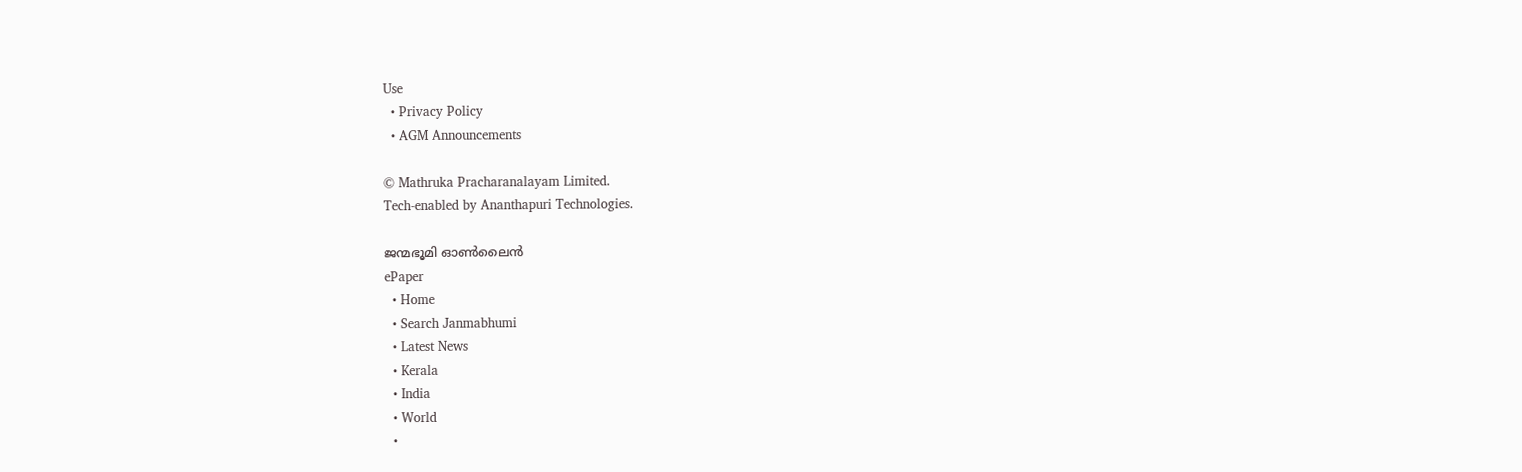Use
  • Privacy Policy
  • AGM Announcements

© Mathruka Pracharanalayam Limited.
Tech-enabled by Ananthapuri Technologies.

ജന്മഭൂമി ഓണ്‍ലൈന്‍
ePaper
  • Home
  • Search Janmabhumi
  • Latest News
  • Kerala
  • India
  • World
  •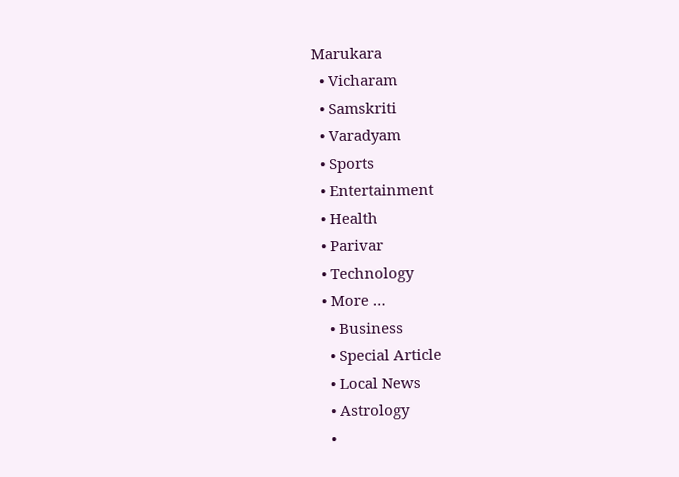Marukara
  • Vicharam
  • Samskriti
  • Varadyam
  • Sports
  • Entertainment
  • Health
  • Parivar
  • Technology
  • More …
    • Business
    • Special Article
    • Local News
    • Astrology
    •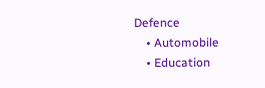Defence
    • Automobile
    • Education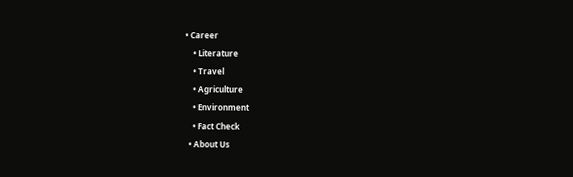• Career
    • Literature
    • Travel
    • Agriculture
    • Environment
    • Fact Check
  • About Us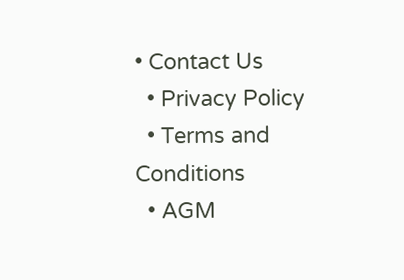• Contact Us
  • Privacy Policy
  • Terms and Conditions
  • AGM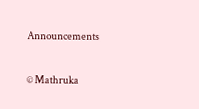Announcements

© Mathruka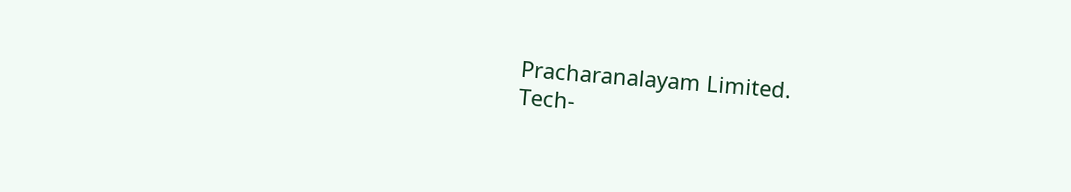Pracharanalayam Limited.
Tech-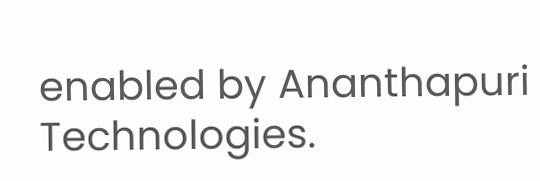enabled by Ananthapuri Technologies.